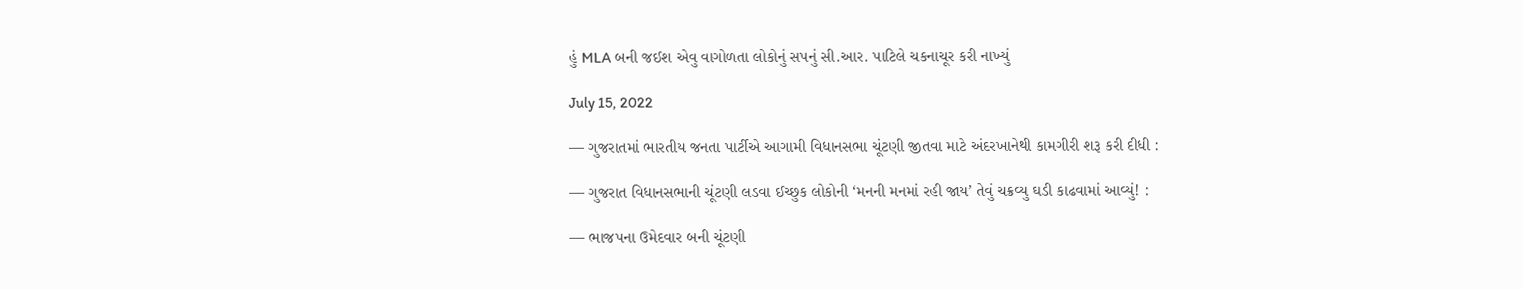હું MLA બની જઈશ એવુ વાગોળતા લોકોનું સપનું સી.આર. પાટિલે ચકનાચૂર કરી નાખ્યું

July 15, 2022

— ગુજરાતમાં ભારતીય જનતા પાર્ટીએ આગામી વિધાનસભા ચૂંટણી જીતવા માટે અંદરખાનેથી કામગીરી શરૂ કરી દીધી :

— ગુજરાત વિધાનસભાની ચૂંટણી લડવા ઈચ્છુક લોકોની ‘મનની મનમાં રહી જાય’ તેવું ચક્રવ્યુ ઘડી કાઢવામાં આવ્યું! :

— ભાજપના ઉમેદવાર બની ચૂંટણી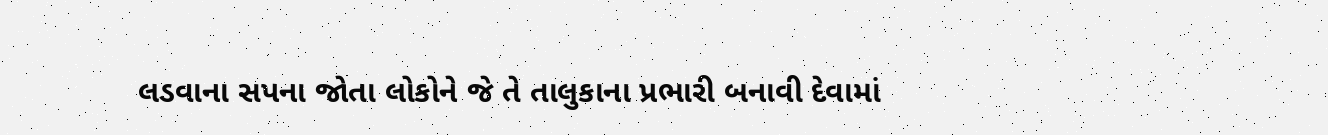લડવાના સપના જોતા લોકોને જે તે તાલુકાના પ્રભારી બનાવી દેવામાં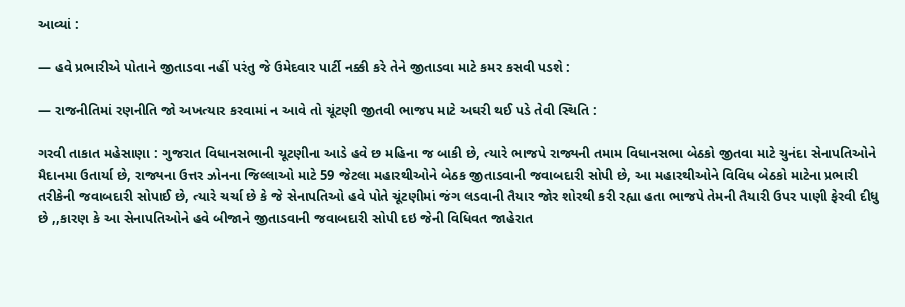આવ્યાં :

— હવે પ્રભારીએ પોતાને જીતાડવા નહીં પરંતુ જે ઉમેદવાર પાર્ટી નક્કી કરે તેને જીતાડવા માટે કમર કસવી પડશે :

— રાજનીતિમાં રણનીતિ જો અખત્યાર કરવામાં ન આવે તો ચૂંટણી જીતવી ભાજપ માટે અઘરી થઈ પડે તેવી સ્થિતિ :

ગરવી તાકાત મહેસાણા : ગુજરાત વિધાનસભાની ચૂટણીના આડે હવે છ મહિના જ બાકી છે, ત્યારે ભાજપે રાજ્યની તમામ વિધાનસભા બેઠકો જીતવા માટે ચુનંદા સેનાપતિઓને મૈદાનમા ઉતાર્યા છે, રાજ્યના ઉત્તર ઝોનના જિલ્લાઓ માટે 59 જેટલા મહારથીઓને બેઠક જીતાડવાની જવાબદારી સોપી છે, આ મહારથીઓને વિવિધ બેઠકો માટેના પ્રભારી તરીકેની જવાબદારી સોપાઈ છે, ત્યારે ચર્ચા છે કે જે સેનાપતિઓ હવે પોતે ચૂંટણીમાં જંગ લડવાની તૈયાર જોર શોરથી કરી રહ્યા હતા ભાજપે તેમની તૈયારી ઉપર પાણી ફેરવી દીધુ છે ,,કારણ કે આ સેનાપતિઓને હવે બીજાને જીતાડવાની જવાબદારી સોપી દઇ જેની વિધિવત જાહેરાત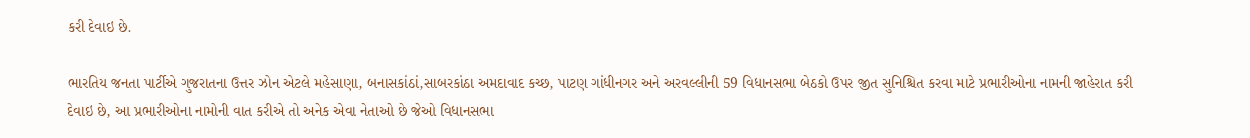કરી દેવાઇ છે.

ભારતિય જનતા પાર્ટીએ ગુજરાતના ઉત્તર ઝોન એટલે મહેસાણા, બનાસકાંઠાં,સાબરકાંઠા અમદાવાદ કચ્છ, પાટણ ગાંધીનગર અને અરવલ્લીની 59 વિધાનસભા બેઠકો ઉપર જીત સુનિશ્ચિત કરવા માટે પ્રભારીઓના નામની જાહેરાત કરી દેવાઇ છે, આ પ્રભારીઓના નામોની વાત કરીએ તો અનેક એવા નેતાઓ છે જેઓ વિધાનસભા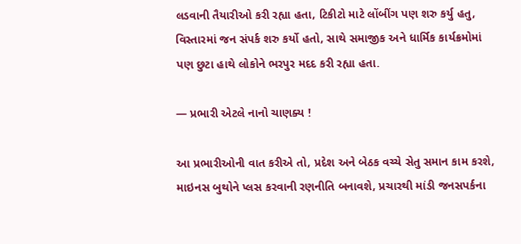લડવાની તૈયારીઓ કરી રહ્યા હતા, ટિકીટો માટે લોંબીંગ પણ શરુ કર્યુ હતુ, વિસ્તારમાં જન સંપર્ક શરુ કર્યો હતો, સાથે સમાજીક અને ધાર્મિક કાર્યક્રમોમાં પણ છુટા હાથે લોકોને ભરપુર મદદ કરી રહ્યા હતા.

— પ્રભારી એટલે નાનો ચાણક્ય !

આ પ્રભારીઓની વાત કરીએ તો, પ્રદેશ અને બેઠક વચ્ચે સેતુ સમાન કામ કરશે, માઇનસ બુથોને પ્લસ કરવાની રણનીતિ બનાવશે, પ્રચારથી માંડી જનસપર્કના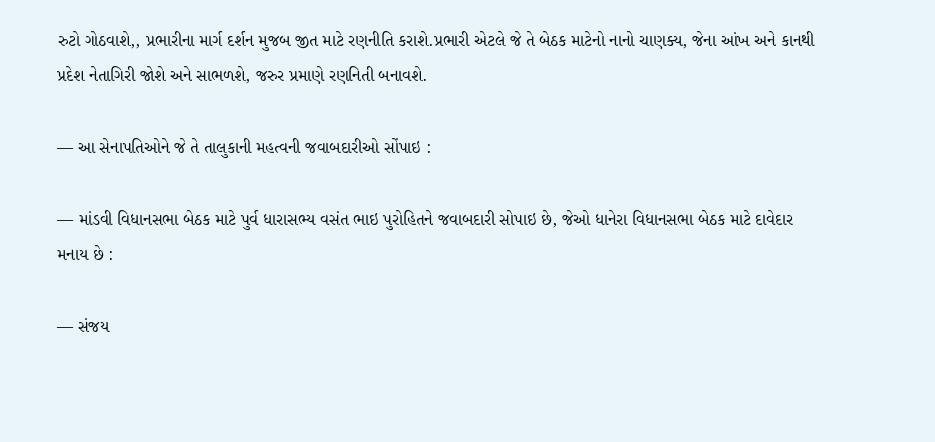રુટો ગોઠવાશે,, પ્રભારીના માર્ગ દર્શન મુજબ જીત માટે રણનીતિ કરાશે.પ્રભારી એટલે જે તે બેઠક માટેનો નાનો ચાણક્ય, જેના આંખ અને કાનથી પ્રદેશ નેતાગિરી જોશે અને સાભળશે, જરુર પ્રમાણે રણનિતી બનાવશે.

— આ સેનાપતિઓને જે તે તાલુકાની મહત્વની જવાબદારીઓ સોંપાઇ :

— માંડવી વિધાનસભા બેઠક માટે પુર્વ ધારાસભ્ય વસંત ભાઇ પુરોહિતને જવાબદારી સોપાઇ છે, જેઓ ધાનેરા વિધાનસભા બેઠક માટે દાવેદાર મનાય છે :

— સંજય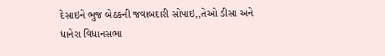દેસાઇને ભુજ બેઠકની જવાબદારી સોપાઇ,,તેઓ ડીસા અને ધાનેરા વિધાનસભા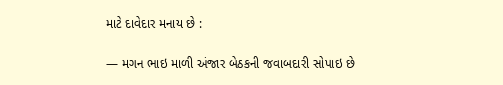માટે દાવેદાર મનાય છે :

— મગન ભાઇ માળી અંજાર બેઠકની જવાબદારી સોપાઇ છે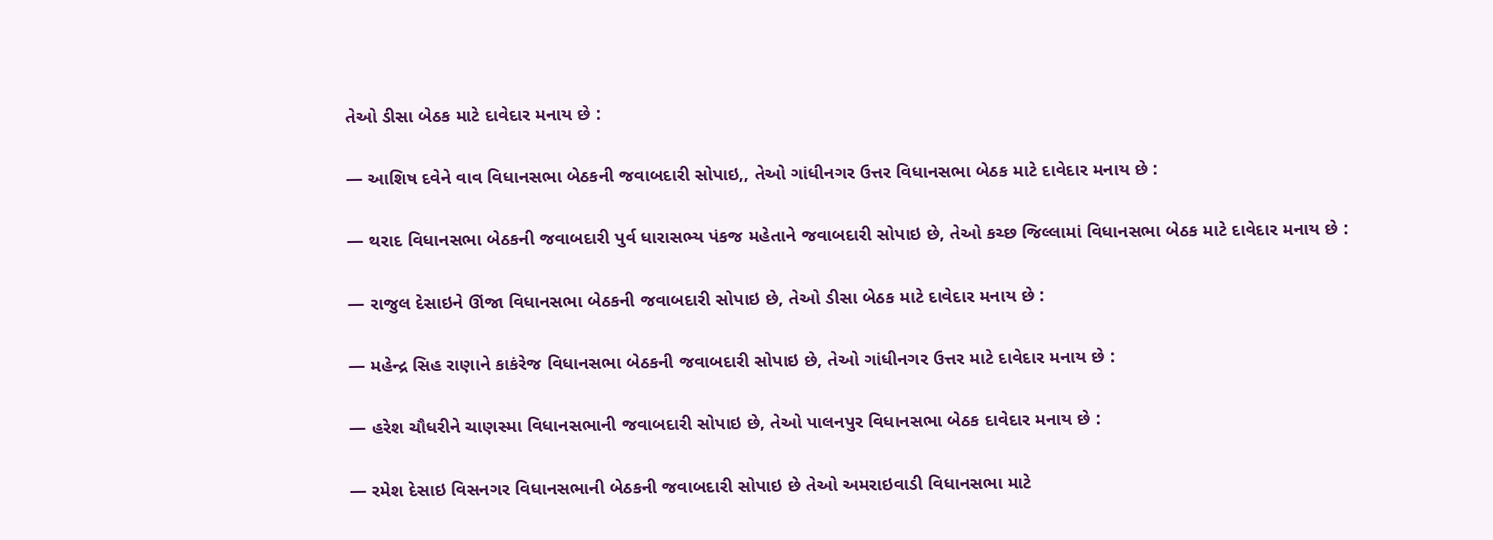તેઓ ડીસા બેઠક માટે દાવેદાર મનાય છે :

— આશિષ દવેને વાવ વિધાનસભા બેઠકની જવાબદારી સોપાઇ,, તેઓ ગાંધીનગર ઉત્તર વિધાનસભા બેઠક માટે દાવેદાર મનાય છે :

— થરાદ વિધાનસભા બેઠકની જવાબદારી પુર્વ ધારાસભ્ય પંકજ મહેતાને જવાબદારી સોપાઇ છે, તેઓ કચ્છ જિલ્લામાં વિધાનસભા બેઠક માટે દાવેદાર મનાય છે :

— રાજુલ દેસાઇને ઊંજા વિધાનસભા બેઠકની જવાબદારી સોપાઇ છે, તેઓ ડીસા બેઠક માટે દાવેદાર મનાય છે :

— મહેન્દ્ર સિહ રાણાને કાકંરેજ વિધાનસભા બેઠકની જવાબદારી સોપાઇ છે, તેઓ ગાંધીનગર ઉત્તર માટે દાવેદાર મનાય છે :

— હરેશ ચૌધરીને ચાણસ્મા વિધાનસભાની જવાબદારી સોપાઇ છે, તેઓ પાલનપુર વિધાનસભા બેઠક દાવેદાર મનાય છે :

— રમેશ દેસાઇ વિસનગર વિધાનસભાની બેઠકની જવાબદારી સોપાઇ છે તેઓ અમરાઇવાડી વિધાનસભા માટે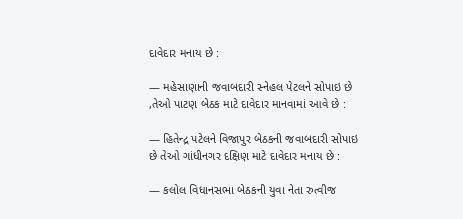દાવેદાર મનાય છે :

— મહેસાણાની જવાબદારી સ્નેહલ પેટલને સોપાઇ છે ,તેઓ પાટણ બેઠક માટે દાવેદાર માનવામાં આવે છે :

— હિતેન્દ્ર પટેલને વિજાપુર બેઠકની જવાબદારી સોપાઇ છે તેઓ ગાંધીનગર દક્ષિણ માટે દાવેદાર મનાય છે :

— કલોલ વિધાનસભા બેઠકની યુવા નેતા રુત્વીજ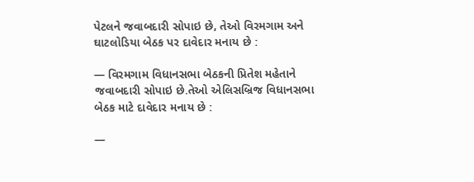પેટલને જવાબદારી સોપાઇ છે, તેઓ વિરમગામ અને ઘાટલોડિયા બેઠક પર દાવેદાર મનાય છે :

— વિરમગામ વિધાનસભા બેઠકની પ્રિતેશ મહેતાને જવાબદારી સોપાઇ છે.તેઓ એલિસબ્રિજ વિધાનસભા બેઠક માટે દાવેદાર મનાય છે :

—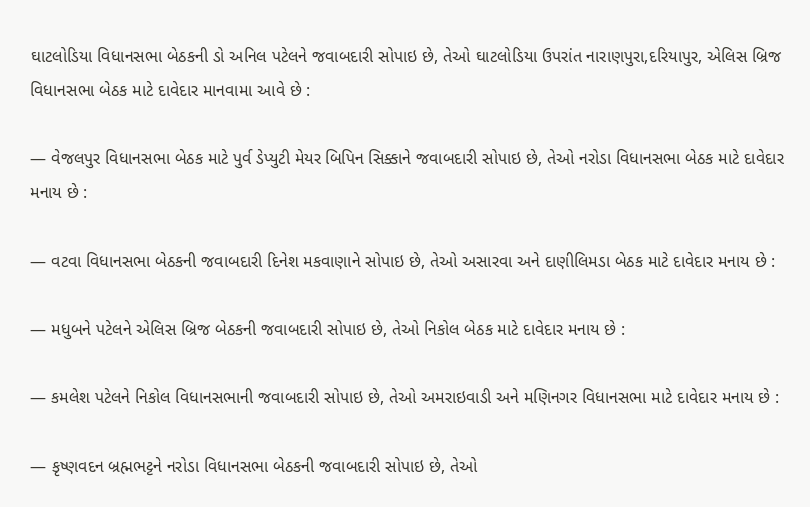ઘાટલોડિયા વિધાનસભા બેઠકની ડો અનિલ પટેલને જવાબદારી સોપાઇ છે, તેઓ ઘાટલોડિયા ઉપરાંત નારાણપુરા,દરિયાપુર, એલિસ બ્રિજ વિધાનસભા બેઠક માટે દાવેદાર માનવામા આવે છે :

— વેજલપુર વિધાનસભા બેઠક માટે પુર્વ ડેપ્યુટી મેયર બિપિન સિક્કાને જવાબદારી સોપાઇ છે, તેઓ નરોડા વિધાનસભા બેઠક માટે દાવેદાર મનાય છે :

— વટવા વિધાનસભા બેઠકની જવાબદારી દિનેશ મકવાણાને સોપાઇ છે, તેઓ અસારવા અને દાણીલિમડા બેઠક માટે દાવેદાર મનાય છે :

— મધુબને પટેલને એલિસ બ્રિજ બેઠકની જવાબદારી સોપાઇ છે, તેઓ નિકોલ બેઠક માટે દાવેદાર મનાય છે :

— કમલેશ પટેલને નિકોલ વિધાનસભાની જવાબદારી સોપાઇ છે, તેઓ અમરાઇવાડી અને મણિનગર વિધાનસભા માટે દાવેદાર મનાય છે :

— કૃષ્ણવદન બ્રહ્મભટ્ટને નરોડા વિધાનસભા બેઠકની જવાબદારી સોપાઇ છે, તેઓ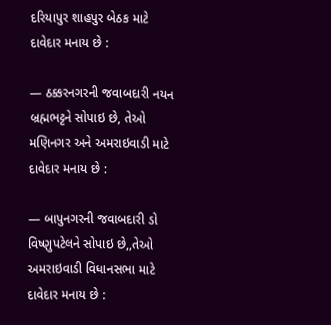દરિયાપુર શાહપુર બેઠક માટે દાવેદાર મનાય છે :

— ઠક્કરનગરની જવાબદારી નયન બ્રહ્મભટ્ટને સોપાઇ છે, તેઓ મણિનગર અને અમરાઇવાડી માટે દાવેદાર મનાય છે :

— બાપુનગરની જવાબદારી ડો વિષ્ણુપટેલને સોપાઇ છે,,તેઓ અમરાઇવાડી વિધાનસભા માટે દાવેદાર મનાય છે :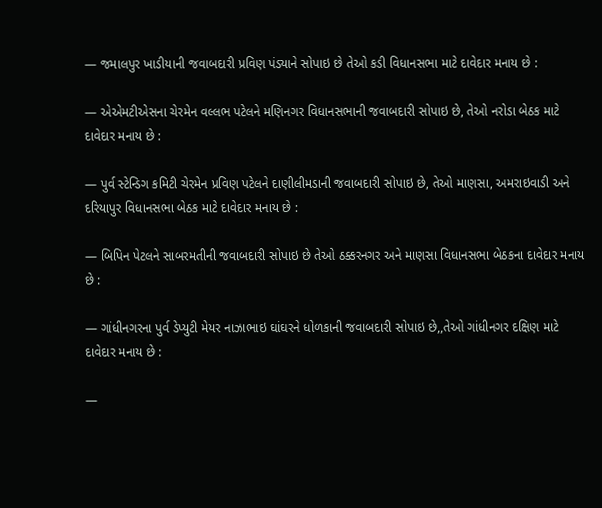— જમાલપુર ખાડીયાની જવાબદારી પ્રવિણ પંડ્યાને સોપાઇ છે તેઓ કડી વિધાનસભા માટે દાવેદાર મનાય છે :

— એએમટીએસના ચેરમેન વલ્લભ પટેલને મણિનગર વિધાનસભાની જવાબદારી સોપાઇ છે, તેઓ નરોડા બેઠક માટે દાવેદાર મનાય છે :

— પુર્વ સ્ટેન્ડિગ કમિટી ચેરમેન પ્રવિણ પટેલને દાણીલીમડાની જવાબદારી સોપાઇ છે, તેઓ માણસા, અમરાઇવાડી અને દરિયાપુર વિધાનસભા બેઠક માટે દાવેદાર મનાય છે :

— બિપિન પેટલને સાબરમતીની જવાબદારી સોપાઇ છે તેઓ ઠક્કરનગર અને માણસા વિધાનસભા બેઠકના દાવેદાર મનાય છે :

— ગાંધીનગરના પુર્વ ડેપ્યુટી મેયર નાઝાભાઇ ઘાંઘરને ધોળકાની જવાબદારી સોપાઇ છે,,તેઓ ગાંધીનગર દક્ષિણ માટે દાવેદાર મનાય છે :

—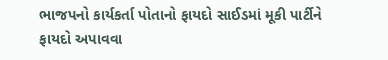ભાજપનો કાર્યકર્તા પોતાનો ફાયદો સાઈડમાં મૂકી પાર્ટીને ફાયદો અપાવવા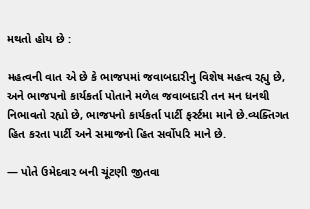મથતો હોય છે :

મહત્વની વાત એ છે કે ભાજપમાં જવાબદારીનુ વિશેષ મહત્વ રહ્યુ છે, અને ભાજપનો કાર્યકર્તા પોતાને મળેલ જવાબદારી તન મન ધનથી નિભાવતો રહ્યો છે, ભાજપનો કાર્યકર્તા પાર્ટી ફર્સ્ટમા માને છે.વ્યક્તિગત હિત કરતા પાર્ટી અને સમાજનો હિત સર્વોપરિ માને છે.

— પોતે ઉમેદવાર બની ચૂંટણી જીતવા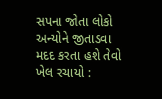સપના જોતા લોકો અન્યોને જીતાડવા મદદ કરતા હશે તેવો ખેલ રચાયો :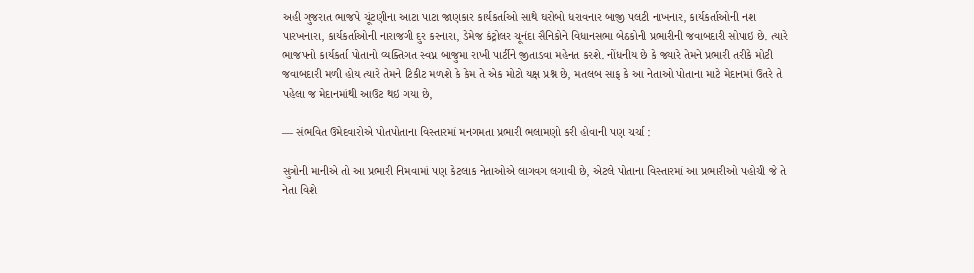અહી ગુજરાત ભાજપે ચૂંટણીના આટા પાટા જાણકાર કાર્યકર્તાઓ સાથે ઘરોબો ધરાવનાર બાજી પલટી નાખનાર, કાર્યકર્તાઓની નશ પારખનારા, કાર્યકર્તાઓની નારાજગી દુર કરનારા, ડેમેજ કંટ્રોલર ચૂનંદા સૈનિકોને વિધાનસભા બેઠકોની પ્રભારીની જવાબદારી સોપાઇ છે. ત્યારે ભાજપનો કાર્યકર્તા પોતાનો વ્યક્તિગત સ્વપ્ન બાજુમા રાખી પાર્ટીને જીતાડવા મહેનત કરશે. નોંધનીય છે કે જ્યારે તેમને પ્રભારી તરીકે મોટી જવાબદારી મળી હોય ત્યારે તેમને ટિકીટ મળશે કે કેમ તે એક મોટો યક્ષ પ્રશ્ન છે, મતલબ સાફ કે આ નેતાઓ પોતાના માટે મેદાનમાં ઉતરે તે પહેલા જ મેદાનમાંથી આઉટ થઇ ગયા છે,

— સંભવિત ઉમેદવારોએ પોતપોતાના વિસ્તારમાં મનગમતા પ્રભારી ભલામણો કરી હોવાની પણ ચર્ચા :

સુત્રોની માનીએ તો આ પ્રભારી નિમવામાં પણ કેટલાક નેતાઓએ લાગવગ લગાવી છે, એટલે પોતાના વિસ્તારમાં આ પ્રભારીઓ પહોચી જે તે નેતા વિશે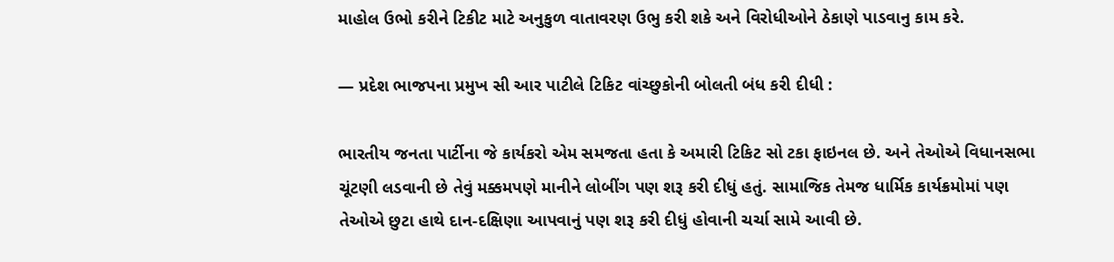માહોલ ઉભો કરીને ટિકીટ માટે અનુકુળ વાતાવરણ ઉભુ કરી શકે અને વિરોધીઓને ઠેકાણે પાડવાનુ કામ કરે.

— પ્રદેશ ભાજપના પ્રમુખ સી આર પાટીલે ટિકિટ વાંચ્છુકોની બોલતી બંધ કરી દીધી :

ભારતીય જનતા પાર્ટીના જે કાર્યકરો એમ સમજતા હતા કે અમારી ટિકિટ સો ટકા ફાઇનલ છે. અને તેઓએ વિધાનસભા ચૂંટણી લડવાની છે તેવું મક્કમપણે માનીને લોબીંગ પણ શરૂ કરી દીધું હતું. સામાજિક તેમજ ધાર્મિક કાર્યક્રમોમાં પણ તેઓએ છુટા હાથે દાન-દક્ષિણા આપવાનું પણ શરૂ કરી દીધું હોવાની ચર્ચા સામે આવી છે.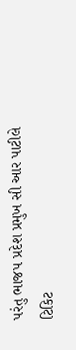પરંતુ ભાજપ પ્રદેશ પ્રમુખ સી આર પાટીલે ટિકિટ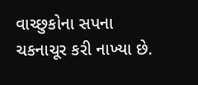વાચ્છુકોના સપના ચકનાચૂર કરી નાખ્યા છે.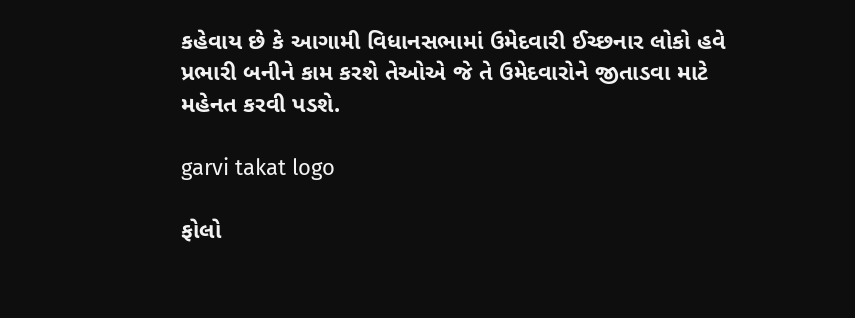કહેવાય છે કે આગામી વિધાનસભામાં ઉમેદવારી ઈચ્છનાર લોકો હવે પ્રભારી બનીને કામ કરશે તેઓએ જે તે ઉમેદવારોને જીતાડવા માટે મહેનત કરવી પડશે.

garvi takat logo

ફોલો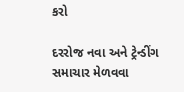કરો

દરરોજ નવા અને ટ્રેન્ડીંગ સમાચાર મેળવવા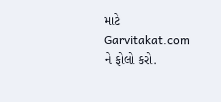માટે Garvitakat.com ને ફોલો કરો.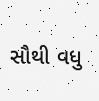સૌથી વધુ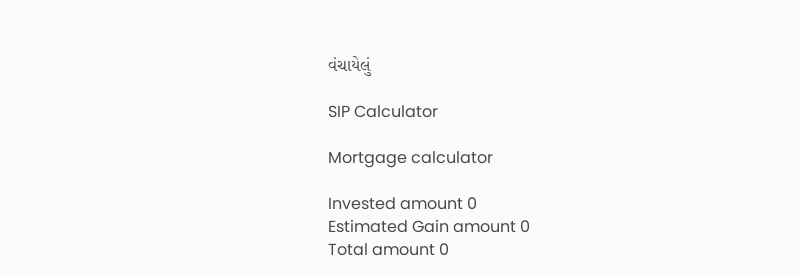વંચાયેલું

SIP Calculator

Mortgage calculator

Invested amount 0
Estimated Gain amount 0
Total amount 0